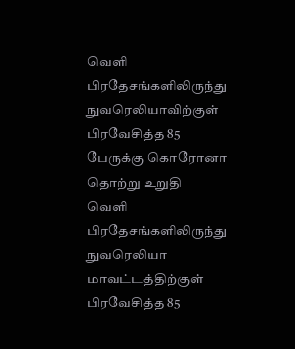வெளி பிரதேசங்களிலிருந்து நுவரெலியாவிற்குள் பிரவேசித்த 85 பேருக்கு கொரோனா தொற்று உறுதி
வெளி பிரதேசங்களிலிருந்து நுவரெலியா மாவட்டத்திற்குள் பிரவேசித்த 85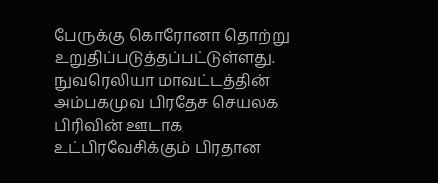பேருக்கு கொரோனா தொற்று உறுதிப்படுத்தப்பட்டுள்ளது.
நுவரெலியா மாவட்டத்தின் அம்பகமுவ பிரதேச செயலக பிரிவின் ஊடாக உட்பிரவேசிக்கும் பிரதான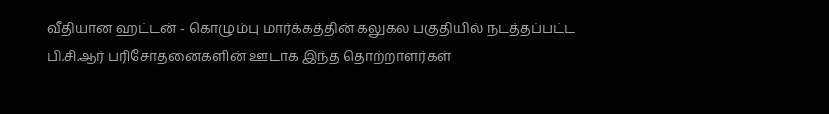வீதியான ஹட்டன் - கொழும்பு மார்க்கத்தின் கலுகல பகுதியில் நடத்தப்பட்ட பி.சி.ஆர் பரிசோதனைகளின் ஊடாக இந்த தொற்றாளர்கள்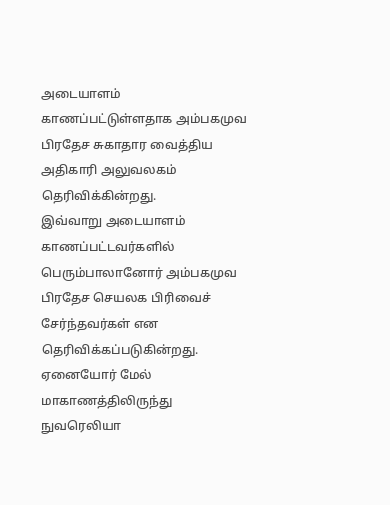அடையாளம் காணப்பட்டுள்ளதாக அம்பகமுவ பிரதேச சுகாதார வைத்திய அதிகாரி அலுவலகம் தெரிவிக்கின்றது.
இவ்வாறு அடையாளம் காணப்பட்டவர்களில் பெரும்பாலானோர் அம்பகமுவ பிரதேச செயலக பிரிவைச் சேர்ந்தவர்கள் என தெரிவிக்கப்படுகின்றது.
ஏனையோர் மேல் மாகாணத்திலிருந்து நுவரெலியா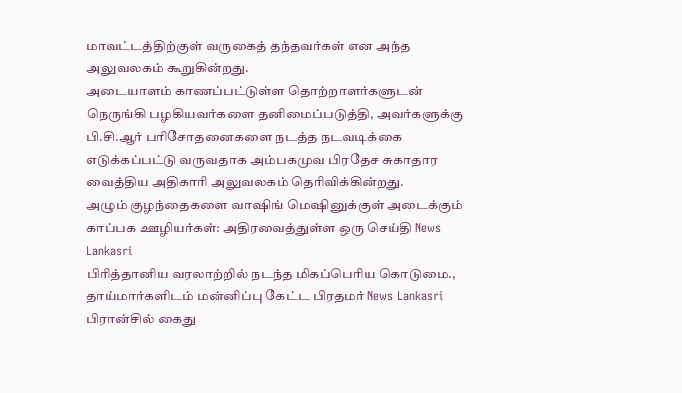மாவட்டத்திற்குள் வருகைத் தந்தவர்கள் என அந்த அலுவலகம் கூறுகின்றது.
அடையாளம் காணப்பட்டுள்ள தொற்றாளர்களுடன் நெருங்கி பழகியவர்களை தனிமைப்படுத்தி, அவர்களுக்கு பி.சி.ஆர் பரிசோதனைகளை நடத்த நடவடிக்கை எடுக்கப்பட்டு வருவதாக அம்பகமுவ பிரதேச சுகாதார வைத்திய அதிகாரி அலுவலகம் தெரிவிக்கின்றது.
அழும் குழந்தைகளை வாஷிங் மெஷினுக்குள் அடைக்கும் காப்பக ஊழியர்கள்: அதிரவைத்துள்ள ஒரு செய்தி News Lankasri
பிரித்தானிய வரலாற்றில் நடந்த மிகப்பெரிய கொடுமை., தாய்மார்களிடம் மன்னிப்பு கேட்ட பிரதமர் News Lankasri
பிரான்சில் கைது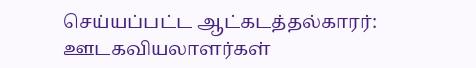செய்யப்பட்ட ஆட்கடத்தல்காரர்: ஊடகவியலாளர்கள்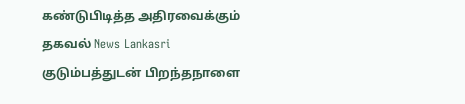கண்டுபிடித்த அதிரவைக்கும் தகவல் News Lankasri
குடும்பத்துடன் பிறந்தநாளை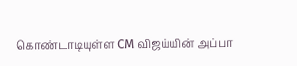கொண்டாடியுள்ள CM விஜய்யின் அப்பா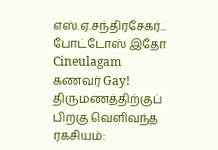எஸ்.ஏ.சந்திரசேகர்... போட்டோஸ் இதோ Cineulagam
கணவர் Gay! திருமணத்திற்குப் பிறகு வெளிவந்த ரகசியம்: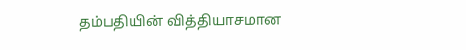தம்பதியின் வித்தியாசமான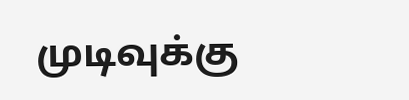முடிவுக்கு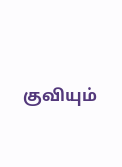குவியும்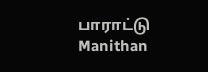பாராட்டு Manithan